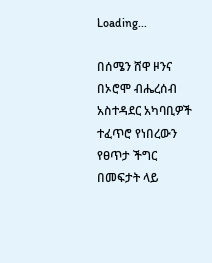Loading...

በሰሜን ሸዋ ዞንና በኦሮሞ ብሔረሰብ አስተዳደር አካባቢዎች ተፈጥሮ የነበረውን የፀጥታ ችግር በመፍታት ላይ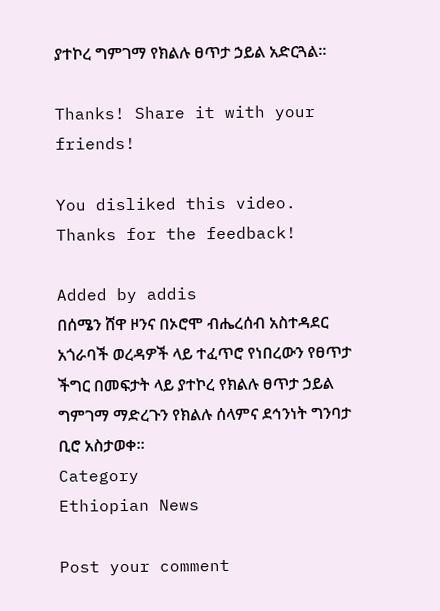ያተኮረ ግምገማ የክልሉ ፀጥታ ኃይል አድርጓል።

Thanks! Share it with your friends!

You disliked this video. Thanks for the feedback!

Added by addis
በሰሜን ሸዋ ዞንና በኦሮሞ ብሔረሰብ አስተዳደር አጎራባች ወረዳዎች ላይ ተፈጥሮ የነበረውን የፀጥታ ችግር በመፍታት ላይ ያተኮረ የክልሉ ፀጥታ ኃይል ግምገማ ማድረጉን የክልሉ ሰላምና ደኅንነት ግንባታ ቢሮ አስታወቀ።
Category
Ethiopian News

Post your comment